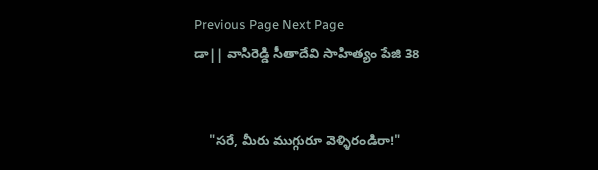Previous Page Next Page
డా|| వాసిరెడ్డి సీతాదేవి సాహిత్యం పేజి 38


    "సరే, మీరు ముగ్గురూ వెళ్ళిరండిరా!"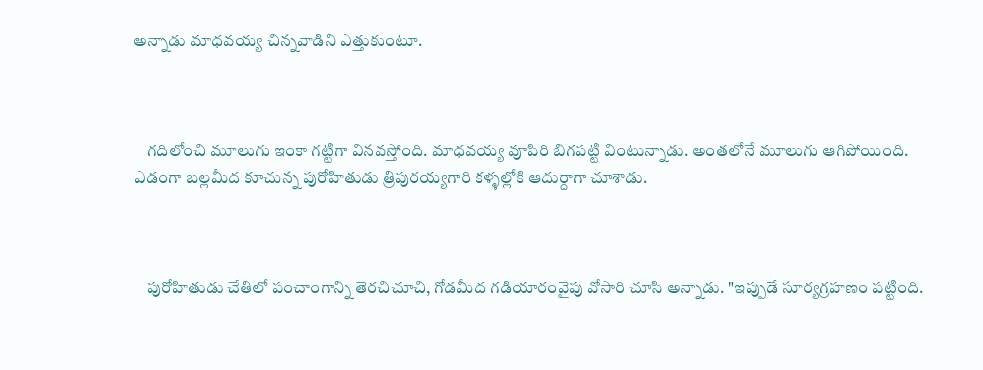అన్నాడు మాధవయ్య చిన్నవాడిని ఎత్తుకుంటూ.



    గదిలోంచి మూలుగు ఇంకా గట్టిగా వినవస్తోంది. మాధవయ్య వూపిరి బిగపట్టి వింటున్నాడు. అంతలోనే మూలుగు ఆగిపోయింది. ఎడంగా బల్లమీద కూచున్న పురోహితుడు త్రిపురయ్యగారి కళ్ళల్లోకి ఆదుర్దాగా చూశాడు.



    పురోహితుడు చేతిలో పంచాంగాన్ని తెరచిచూచి, గోడమీద గడియారంవైపు వోసారి చూసి అన్నాడు. "ఇప్పుడే సూర్యగ్రహణం పట్టింది.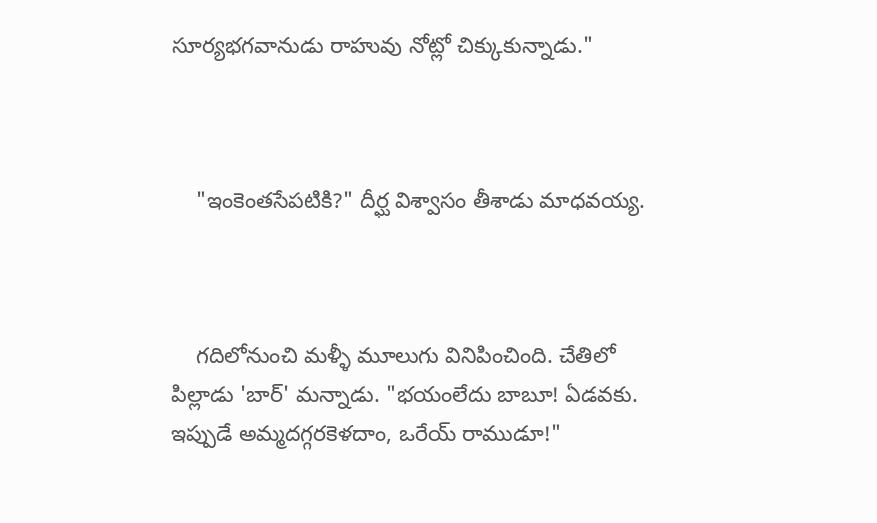సూర్యభగవానుడు రాహువు నోట్లో చిక్కుకున్నాడు."



    "ఇంకెంతసేపటికి?" దీర్ఘ విశ్వాసం తీశాడు మాధవయ్య.



    గదిలోనుంచి మళ్ళీ మూలుగు వినిపించింది. చేతిలో పిల్లాడు 'బార్' మన్నాడు. "భయంలేదు బాబూ! ఏడవకు. ఇప్పుడే అమ్మదగ్గరకెళదాం, ఒరేయ్ రాముడూ!"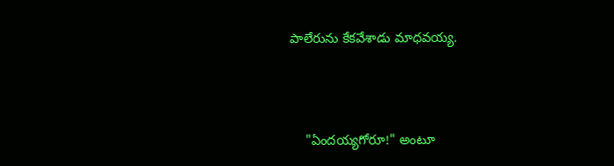పాలేరును కేకవేశాడు మాధవయ్య.



    "ఏందయ్యగోరూ!" అంటూ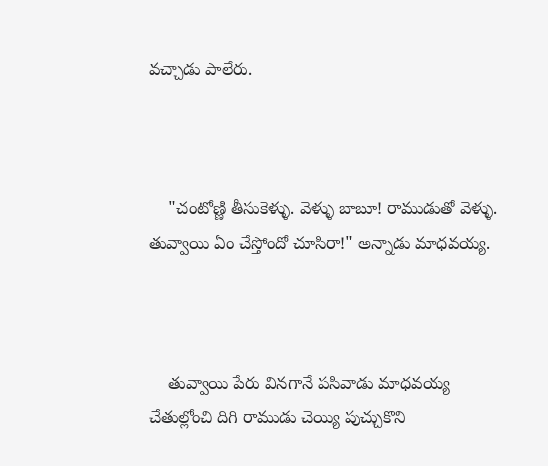వచ్చాడు పాలేరు.



    "చంటోణ్ణి తీసుకెళ్ళు. వెళ్ళు బాబూ! రాముడుతో వెళ్ళు. తువ్వాయి ఏం చేస్తోందో చూసిరా!" అన్నాడు మాధవయ్య.



    తువ్వాయి పేరు వినగానే పసివాడు మాధవయ్య చేతుల్లోంచి దిగి రాముడు చెయ్యి పుచ్చుకొని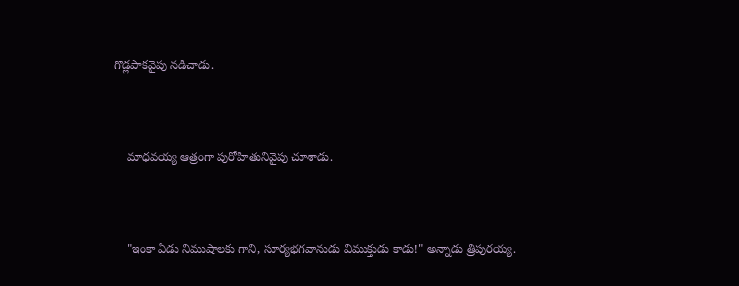గొడ్లపాకవైపు నడిచాడు.



    మాధవయ్య ఆత్రంగా పురోహితునివైపు చూశాడు.



    "ఇంకా ఏడు నిముషాలకు గాని, సూర్యభగవానుడు విముక్తుడు కాడు!" అన్నాడు త్రిపురయ్య.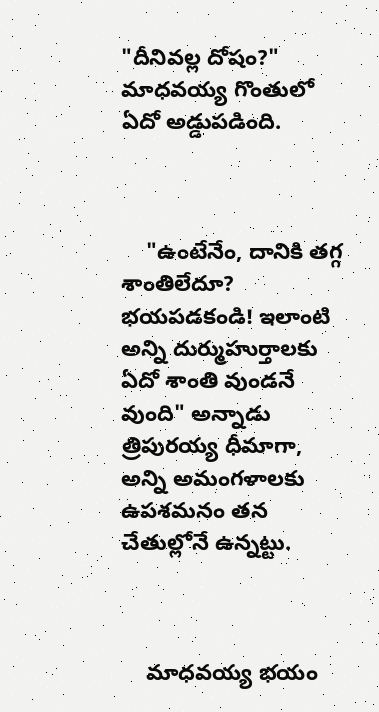"దీనివల్ల దోషం?" మాధవయ్య గొంతులో ఏదో అడ్డుపడింది.



    "ఉంటేనేం, దానికి తగ్గ శాంతిలేదూ? భయపడకండి! ఇలాంటి అన్ని దుర్ముహుర్తాలకు ఏదో శాంతి వుండనే వుంది" అన్నాడు త్రిపురయ్య ధీమాగా, అన్ని అమంగళాలకు ఉపశమనం తన చేతుల్లోనే ఉన్నట్టు.



    మాధవయ్య భయం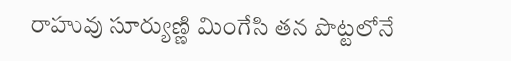రాహువు సూర్యుణ్ణి మింగేసి తన పొట్టలోనే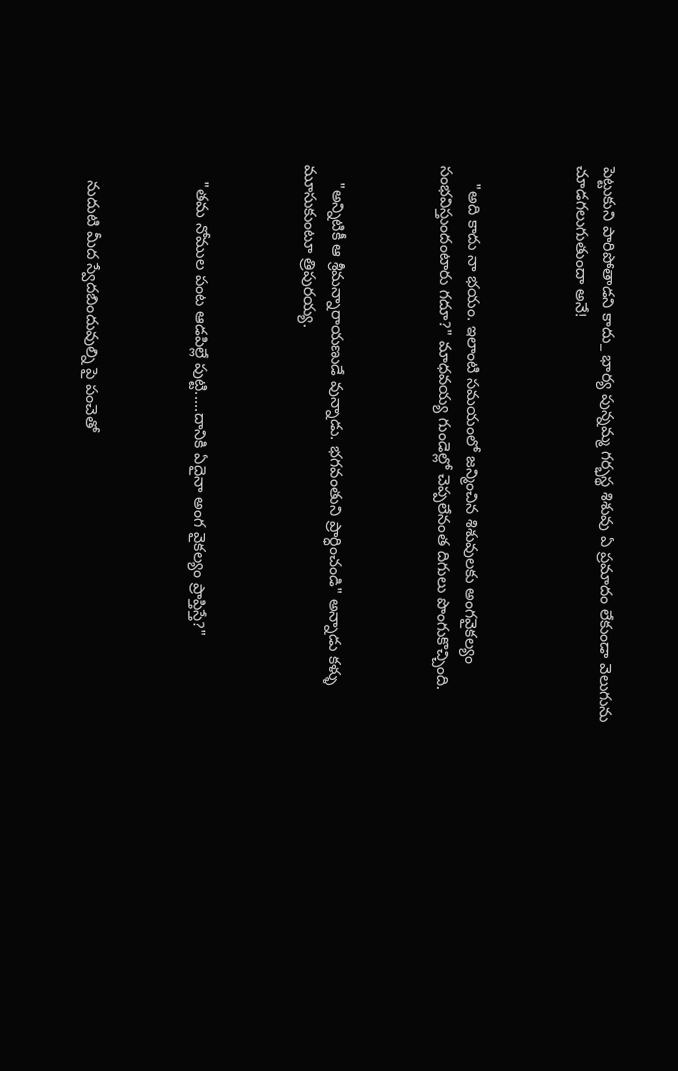పెట్టుకుని పారిపోతాడని కాదు_ భార్య పున్నమ్మ గర్భస్థ శిశువు ఏ ప్రమాదం లేకుండా వెలుగును చూడగలుగుతుందా అనే!



    "అది కాదు నా భయం. ఇలాంటి సమయంలో జన్మించిన శిశువులకు అంగవైకల్యం సంభవిస్తుందంటారు గదూ?" మాధవయ్య గుండెల్లో చెప్పలేనంత దిగులు పొంగుకొచ్చింది.



    "అన్నిటికీ ఆ శ్రీమన్నారాయణుడే వున్నాడు. భగవంతుని ప్రార్ధించండి" అన్నాడు కళ్ళు మూసుకుంటూ త్రిపురయ్య.



    "తమ నోముల పంట ఆడపిల్లే పుట్టి.....దానికి ఏదైనా అంగ వైకల్యం ప్రాప్తిస్తే?"



    నుదుటి మీద స్వేదబిందువుల్ని పై పంచెతో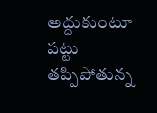అద్దుకుంటూ పట్టు తప్పిపోతున్న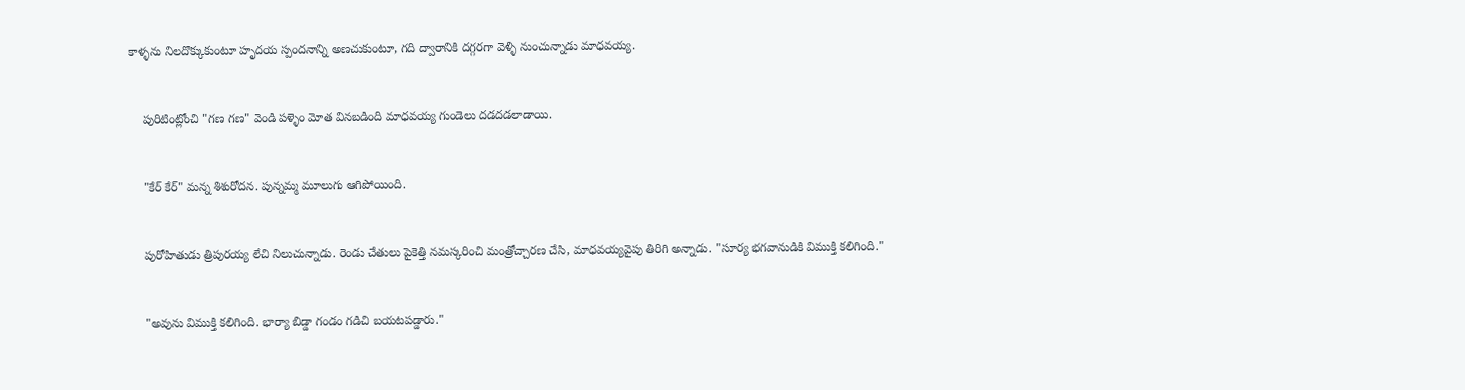కాళ్ళను నిలదొక్కుకుంటూ హృదయ స్పందనాన్ని అణచుకుంటూ, గది ద్వారానికి దగ్గరగా వెళ్ళి నుంచున్నాడు మాధవయ్య.



    పురిటింట్లోంచి "గణ గణ" వెండి పళ్ళెం మోత వినబడింది మాధవయ్య గుండెలు దడదడలాడాయి.



    "కేర్ కేర్" మన్న శిశురోదన. పున్నమ్మ మూలుగు ఆగిపోయింది.



    పురోహితుడు త్రిపురయ్య లేచి నిలుచున్నాడు. రెండు చేతులు పైకెత్తి నమస్కరించి మంత్రోచ్చారణ చేసి, మాధవయ్యవైపు తిరిగి అన్నాడు. "సూర్య భగవానుడికి విముక్తి కలిగింది."



    "అవును విముక్తి కలిగింది. భార్యా బిడ్డా గండం గడిచి బయటపడ్డారు."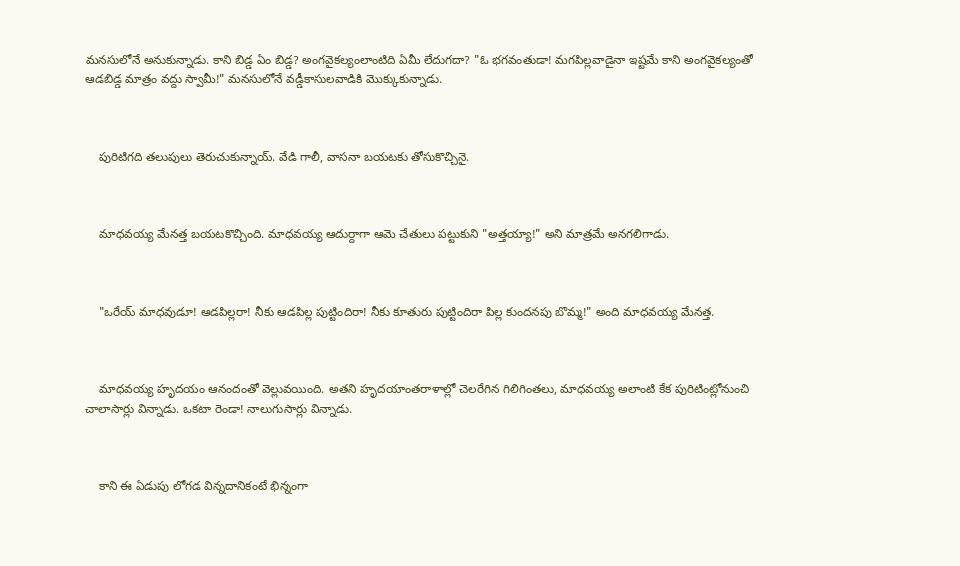మనసులోనే అనుకున్నాడు. కాని బిడ్డ ఏం బిడ్డ? అంగవైకల్యంలాంటిది ఏమీ లేదుగదా? "ఓ భగవంతుడా! మగపిల్లవాడైనా ఇష్టమే కాని అంగవైకల్యంతో ఆడబిడ్డ మాత్రం వద్దు స్వామీ!" మనసులోనే వడ్డీకాసులవాడికి మొక్కుకున్నాడు.



    పురిటిగది తలుపులు తెరుచుకున్నాయ్. వేడి గాలీ, వాసనా బయటకు తోసుకొచ్చినై.



    మాధవయ్య మేనత్త బయటకొచ్చింది. మాధవయ్య ఆదుర్దాగా ఆమె చేతులు పట్టుకుని "అత్తయ్యా!" అని మాత్రమే అనగలిగాడు.



    "ఒరేయ్ మాధవుడూ! ఆడపిల్లరా! నీకు ఆడపిల్ల పుట్టిందిరా! నీకు కూతురు పుట్టిందిరా పిల్ల కుందనపు బొమ్మ!" అంది మాధవయ్య మేనత్త.



    మాధవయ్య హృదయం ఆనందంతో వెల్లువయింది. అతని హృదయాంతరాళాల్లో చెలరేగిన గిలిగింతలు, మాధవయ్య అలాంటి కేక పురిటింట్లోనుంచి చాలాసార్లు విన్నాడు. ఒకటా రెండా! నాలుగుసార్లు విన్నాడు.



    కాని ఈ ఏడుపు లోగడ విన్నదానికంటే భిన్నంగా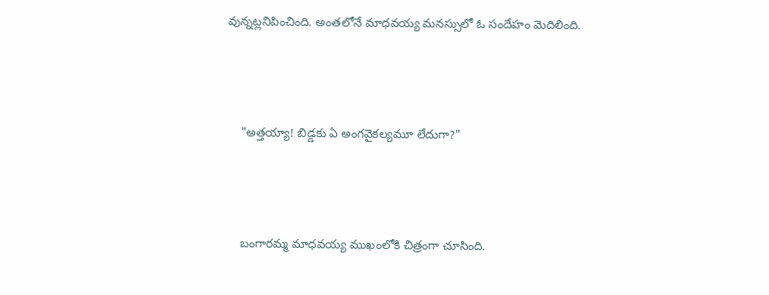వున్నట్లనిపించింది. అంతలోనే మాధవయ్య మనస్సులో ఓ సందేహం మెదిలింది.



    "అత్తయ్యా! బిడ్డకు ఏ అంగవైకల్యమూ లేదుగా?"



    బంగారమ్మ మాధవయ్య ముఖంలోకి చిత్రంగా చూసింది.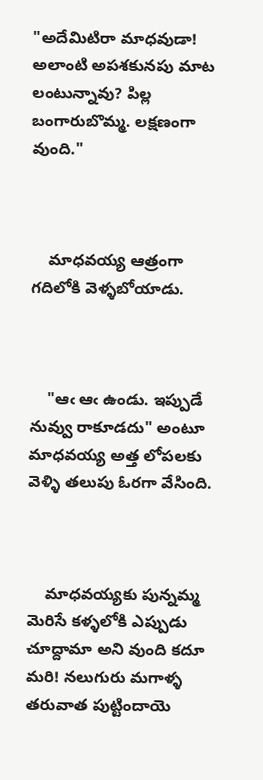"అదేమిటిరా మాధవుడా! అలాంటి అపశకునపు మాట లంటున్నావు? పిల్ల బంగారుబొమ్మ. లక్షణంగా వుంది."



    మాధవయ్య ఆత్రంగా గదిలోకి వెళ్ళబోయాడు.



    "ఆఁ ఆఁ ఉండు. ఇప్పుడే నువ్వు రాకూడదు" అంటూ మాధవయ్య అత్త లోపలకు వెళ్ళి తలుపు ఓరగా వేసింది.



    మాధవయ్యకు పున్నమ్మ మెరిసే కళ్ళలోకి ఎప్పుడు చూద్దామా అని వుంది కదూ మరి! నలుగురు మగాళ్ళ తరువాత పుట్టిందాయె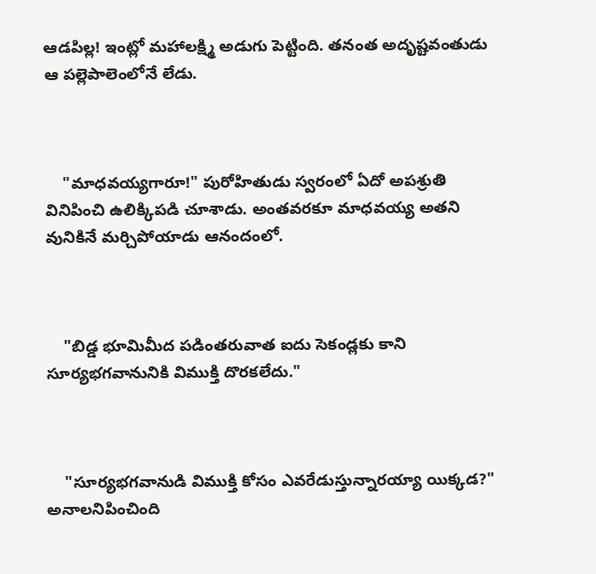ఆడపిల్ల! ఇంట్లో మహాలక్ష్మి అడుగు పెట్టింది. తనంత అదృష్టవంతుడు ఆ పల్లెపాలెంలోనే లేడు.



    "మాధవయ్యగారూ!" పురోహితుడు స్వరంలో ఏదో అపశ్రుతి వినిపించి ఉలిక్కిపడి చూశాడు. అంతవరకూ మాధవయ్య అతని వునికినే మర్చిపోయాడు ఆనందంలో.



    "బిడ్డ భూమిమీద పడింతరువాత ఐదు సెకండ్లకు కాని సూర్యభగవానునికి విముక్తి దొరకలేదు."



    "సూర్యభగవానుడి విముక్తి కోసం ఎవరేడుస్తున్నారయ్యా యిక్కడ?" అనాలనిపించింది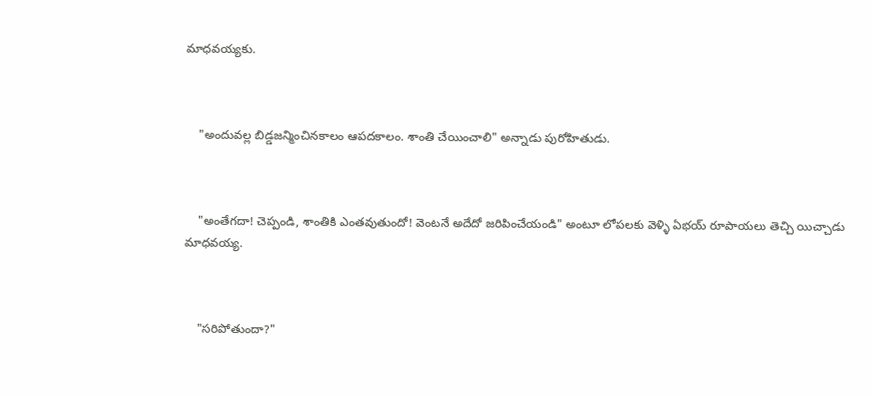మాధవయ్యకు.



    "అందువల్ల బిడ్డజన్మించినకాలం ఆపదకాలం. శాంతి చేయించాలి" అన్నాడు పురోహితుడు.



    "అంతేగదా! చెప్పండి, శాంతికి ఎంతవుతుందో! వెంటనే అదేదో జరిపించేయండి" అంటూ లోపలకు వెళ్ళి ఏభయ్ రూపాయలు తెచ్చి యిచ్చాడు మాధవయ్య.



    "సరిపోతుందా?"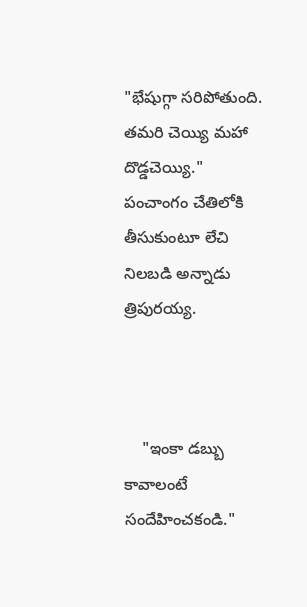"భేషుగ్గా సరిపోతుంది. తమరి చెయ్యి మహా దొడ్డచెయ్యి." పంచాంగం చేతిలోకి తీసుకుంటూ లేచి నిలబడి అన్నాడు త్రిపురయ్య.



    "ఇంకా డబ్బు కావాలంటే సందేహించకండి."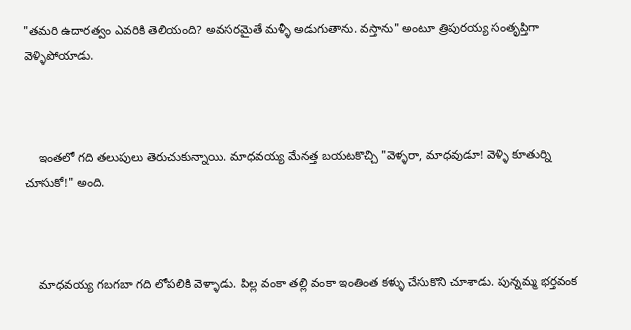"తమరి ఉదారత్వం ఎవరికి తెలియంది? అవసరమైతే మళ్ళీ అడుగుతాను. వస్తాను" అంటూ త్రిపురయ్య సంతృప్తిగా వెళ్ళిపోయాడు.



    ఇంతలో గది తలుపులు తెరుచుకున్నాయి. మాధవయ్య మేనత్త బయటకొచ్చి "వెళ్ళరా, మాధవుడూ! వెళ్ళి కూతుర్ని చూసుకో!" అంది.



    మాధవయ్య గబగబా గది లోపలికి వెళ్ళాడు. పిల్ల వంకా తల్లి వంకా ఇంతింత కళ్ళు చేసుకొని చూశాడు. పున్నమ్మ భర్తవంక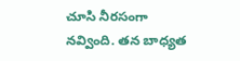చూసి నీరసంగా నవ్వింది. తన బాధ్యత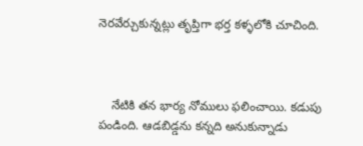నెరవేర్చుకున్నట్లు తృప్తిగా భర్త కళ్ళలోకి చూచింది.



    నేటికి తన భార్య నోములు ఫలించాయి. కడుపు పండింది. ఆడబిడ్డను కన్నది అనుకున్నాడు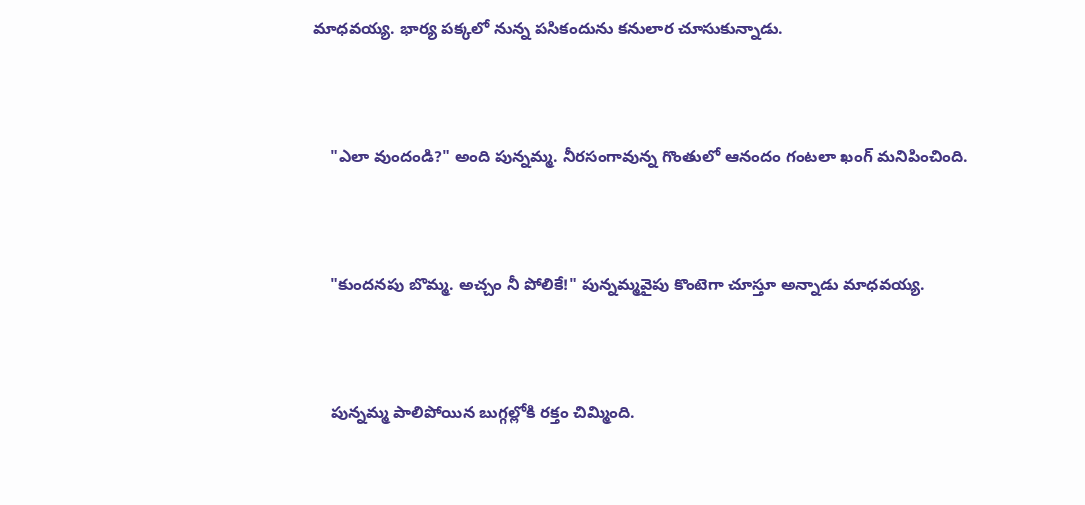మాధవయ్య. భార్య పక్కలో నున్న పసికందును కనులార చూసుకున్నాడు.



    "ఎలా వుందండి?" అంది పున్నమ్మ. నీరసంగావున్న గొంతులో ఆనందం గంటలా ఖంగ్ మనిపించింది.



    "కుందనపు బొమ్మ. అచ్చం నీ పోలికే!" పున్నమ్మవైపు కొంటెగా చూస్తూ అన్నాడు మాధవయ్య.



    పున్నమ్మ పాలిపోయిన బుగ్గల్లోకి రక్తం చిమ్మింది.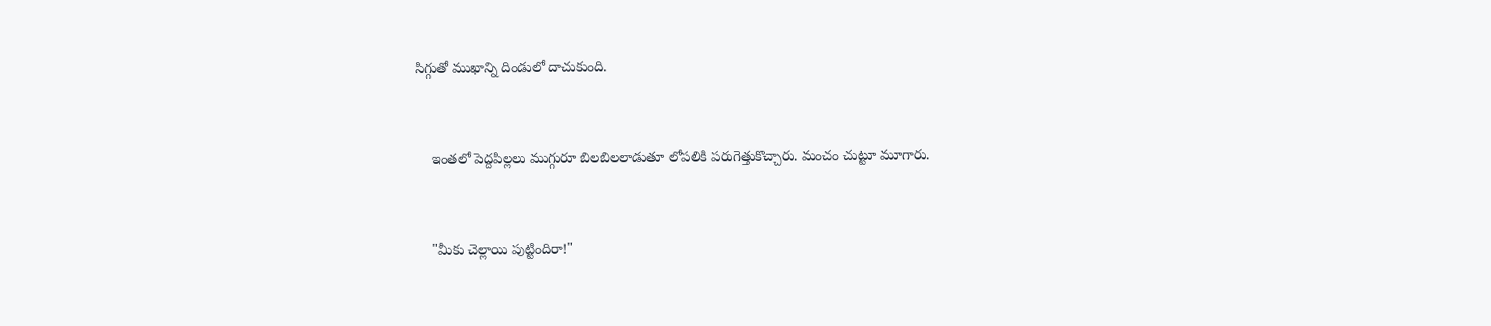సిగ్గుతో ముఖాన్ని దిండులో దాచుకుంది.



    ఇంతలో పెద్దపిల్లలు ముగ్గురూ బిలబిలలాడుతూ లోపలికి పరుగెత్తుకొచ్చారు. మంచం చుట్టూ మూగారు.



    "మీకు చెల్లాయి పుట్టిందిరా!"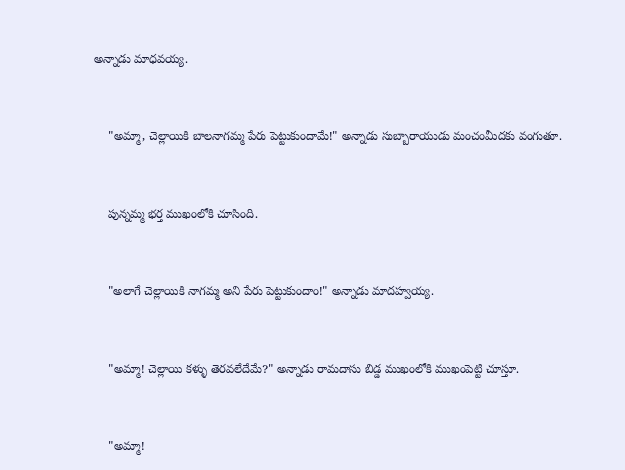అన్నాడు మాధవయ్య.



    "అమ్మా, చెల్లాయికి బాలనాగమ్మ పేరు పెట్టుకుందామే!" అన్నాడు సుబ్బారాయుడు మంచంమీదకు వంగుతూ.



    పున్నమ్మ భర్త ముఖంలోకి చూసింది.



    "అలాగే చెల్లాయికి నాగమ్మ అని పేరు పెట్టుకుందాం!" అన్నాడు మాదహ్వయ్య.



    "అమ్మా! చెల్లాయి కళ్ళు తెరవలేదేమే?" అన్నాడు రామదాసు బిడ్డ ముఖంలోకి ముఖంపెట్టి చూస్తూ.



    "అమ్మా!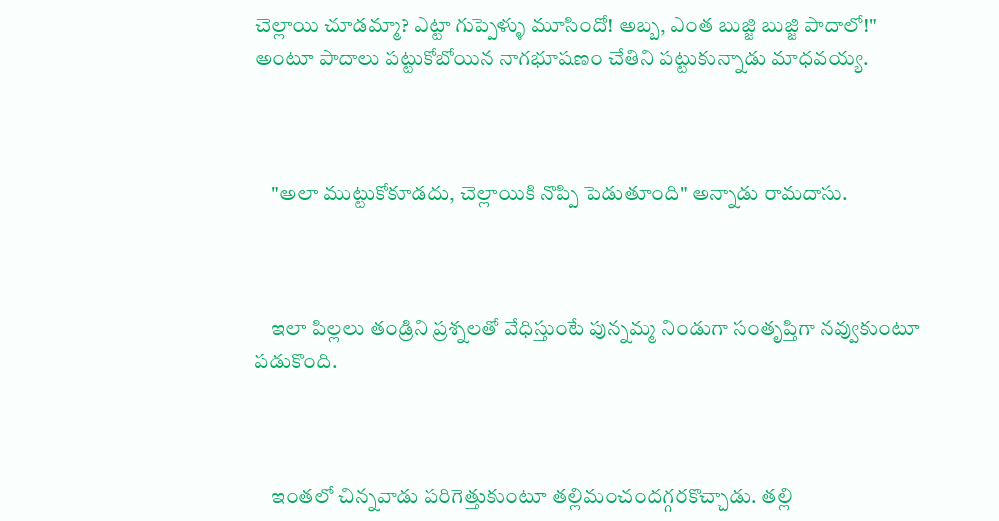చెల్లాయి చూడమ్మా? ఎట్టా గుప్పెళ్ళు మూసిందో! అబ్బ, ఎంత బుజ్జి బుజ్జి పాదాలో!" అంటూ పాదాలు పట్టుకోబోయిన నాగభూషణం చేతిని పట్టుకున్నాడు మాధవయ్య.



    "అలా ముట్టుకోకూడదు, చెల్లాయికి నొప్పి పెడుతూంది" అన్నాడు రామదాసు.



    ఇలా పిల్లలు తండ్రిని ప్రశ్నలతో వేధిస్తుంటే పున్నమ్మ నిండుగా సంతృప్తిగా నవ్వుకుంటూ పడుకొంది.



    ఇంతలో చిన్నవాడు పరిగెత్తుకుంటూ తల్లిమంచందగ్గరకొచ్చాడు. తల్లి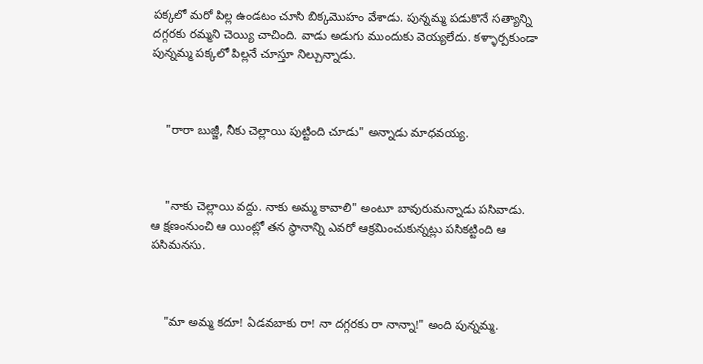పక్కలో మరో పిల్ల ఉండటం చూసి బిక్కమొహం వేశాడు. పున్నమ్మ పడుకొనే సత్యాన్ని దగ్గరకు రమ్మని చెయ్యి చాచింది. వాడు అడుగు ముందుకు వెయ్యలేదు. కళ్ళార్పకుండా పున్నమ్మ పక్కలో పిల్లనే చూస్తూ నిల్చున్నాడు.



    "రారా బుజ్జీ, నీకు చెల్లాయి పుట్టింది చూడు" అన్నాడు మాధవయ్య.



    "నాకు చెల్లాయి వద్దు. నాకు అమ్మ కావాలి" అంటూ బావురుమన్నాడు పసివాడు. ఆ క్షణంనుంచి ఆ యింట్లో తన స్థానాన్ని ఎవరో ఆక్రమించుకున్నట్లు పసికట్టింది ఆ పసిమనసు.



    "మా అమ్మ కదూ! ఏడవబాకు రా! నా దగ్గరకు రా నాన్నా!" అంది పున్నమ్మ.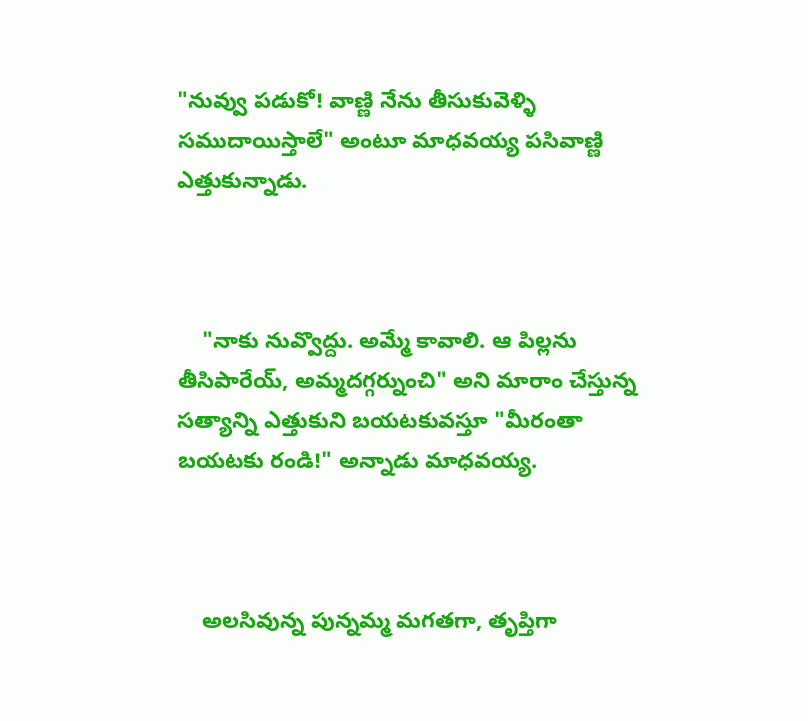"నువ్వు పడుకో! వాణ్ణి నేను తీసుకువెళ్ళి సముదాయిస్తాలే" అంటూ మాధవయ్య పసివాణ్ణి ఎత్తుకున్నాడు.



    "నాకు నువ్వొద్దు. అమ్మే కావాలి. ఆ పిల్లను తీసిపారేయ్, అమ్మదగ్గర్నుంచి" అని మారాం చేస్తున్న సత్యాన్ని ఎత్తుకుని బయటకువస్తూ "మీరంతా బయటకు రండి!" అన్నాడు మాధవయ్య.



    అలసివున్న పున్నమ్మ మగతగా, తృప్తిగా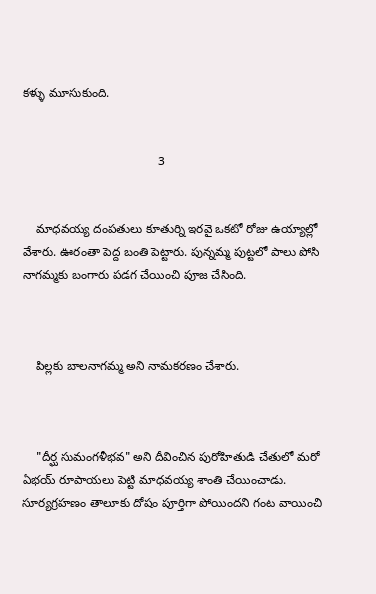కళ్ళు మూసుకుంది.


                                        3


    మాధవయ్య దంపతులు కూతుర్ని ఇరవై ఒకటో రోజు ఉయ్యాల్లో వేశారు. ఊరంతా పెద్ద బంతి పెట్టారు. పున్నమ్మ పుట్టలో పాలు పోసి నాగమ్మకు బంగారు పడగ చేయించి పూజ చేసింది.



    పిల్లకు బాలనాగమ్మ అని నామకరణం చేశారు.



    "దీర్ఘ సుమంగళీభవ" అని దీవించిన పురోహితుడి చేతులో మరో ఏభయ్ రూపాయలు పెట్టి మాధవయ్య శాంతి చేయించాడు. సూర్యగ్రహణం తాలూకు దోషం పూర్తిగా పోయిందని గంట వాయించి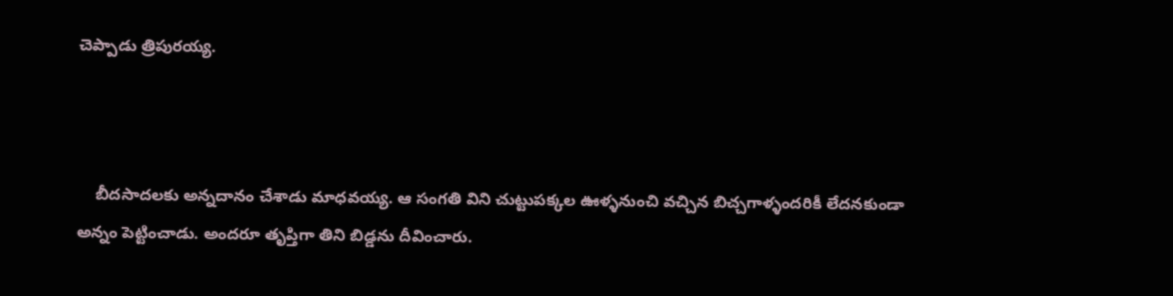చెప్పాడు త్రిపురయ్య.



    బీదసాదలకు అన్నదానం చేశాడు మాధవయ్య. ఆ సంగతి విని చుట్టుపక్కల ఊళ్ళనుంచి వచ్చిన బిచ్చగాళ్ళందరికీ లేదనకుండా అన్నం పెట్టించాడు. అందరూ తృప్తిగా తిని బిడ్డను దీవించారు.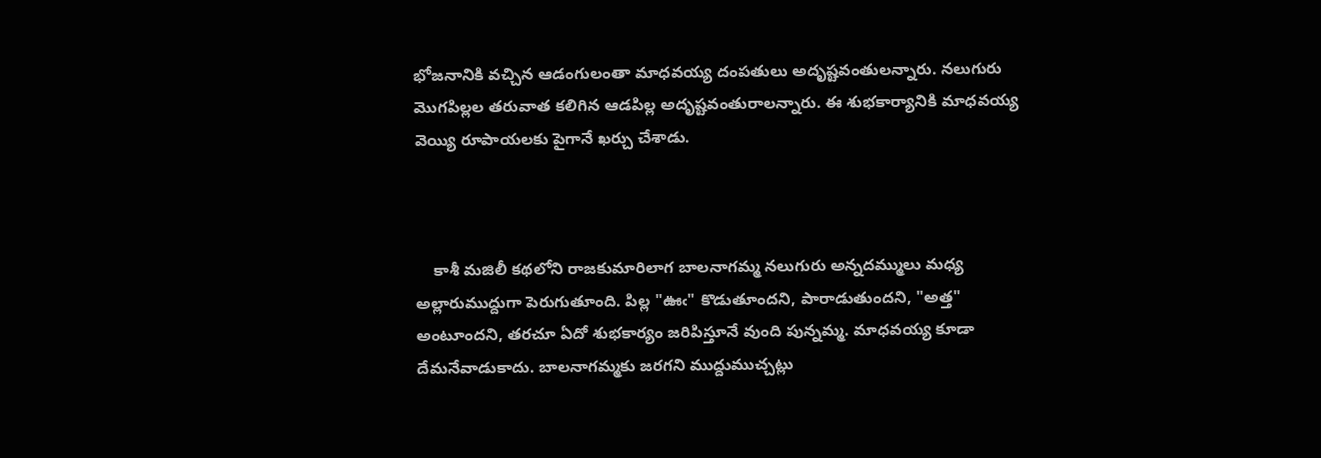భోజనానికి వచ్చిన ఆడంగులంతా మాధవయ్య దంపతులు అదృష్టవంతులన్నారు. నలుగురు మొగపిల్లల తరువాత కలిగిన ఆడపిల్ల అదృష్టవంతురాలన్నారు. ఈ శుభకార్యానికి మాధవయ్య వెయ్యి రూపాయలకు పైగానే ఖర్చు చేశాడు.



    కాశీ మజిలీ కథలోని రాజకుమారిలాగ బాలనాగమ్మ నలుగురు అన్నదమ్ములు మధ్య అల్లారుముద్దుగా పెరుగుతూంది. పిల్ల "ఊఁ" కొడుతూందని, పారాడుతుందని, "అత్త" అంటూందని, తరచూ ఏదో శుభకార్యం జరిపిస్తూనే వుంది పున్నమ్మ. మాధవయ్య కూడా దేమనేవాడుకాదు. బాలనాగమ్మకు జరగని ముద్దుముచ్చట్లు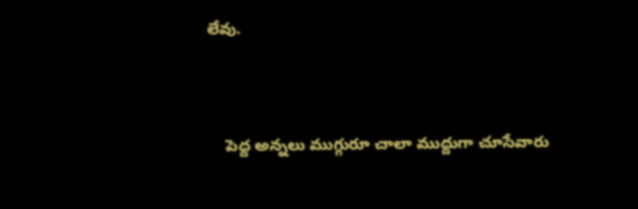లేవు.



    పెద్ద అన్నలు ముగ్గురూ చాలా ముద్దుగా చూసేవారు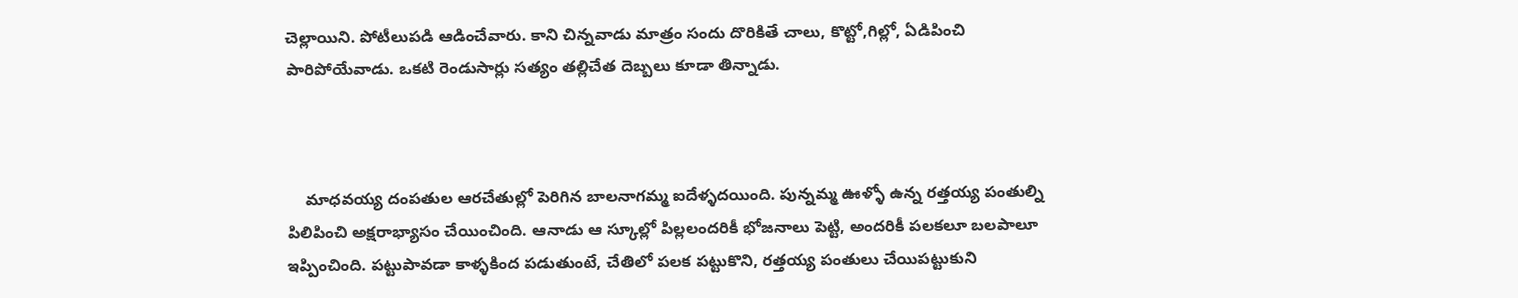చెల్లాయిని. పోటీలుపడి ఆడించేవారు. కాని చిన్నవాడు మాత్రం సందు దొరికితే చాలు, కొట్టో,గిల్లో, ఏడిపించి పారిపోయేవాడు. ఒకటి రెండుసార్లు సత్యం తల్లిచేత దెబ్బలు కూడా తిన్నాడు.



    మాధవయ్య దంపతుల ఆరచేతుల్లో పెరిగిన బాలనాగమ్మ ఐదేళ్ళదయింది. పున్నమ్మ ఊళ్ళో ఉన్న రత్తయ్య పంతుల్ని పిలిపించి అక్షరాభ్యాసం చేయించింది. ఆనాడు ఆ స్కూల్లో పిల్లలందరికీ భోజనాలు పెట్టి, అందరికీ పలకలూ బలపాలూ ఇప్పించింది. పట్టుపావడా కాళ్ళకింద పడుతుంటే, చేతిలో పలక పట్టుకొని, రత్తయ్య పంతులు చేయిపట్టుకుని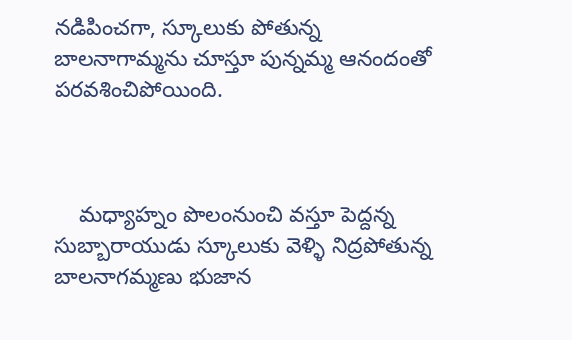నడిపించగా, స్కూలుకు పోతున్న బాలనాగామ్మను చూస్తూ పున్నమ్మ ఆనందంతో పరవశించిపోయింది.



    మధ్యాహ్నం పొలంనుంచి వస్తూ పెద్దన్న సుబ్బారాయుడు స్కూలుకు వెళ్ళి నిద్రపోతున్న బాలనాగమ్మణు భుజాన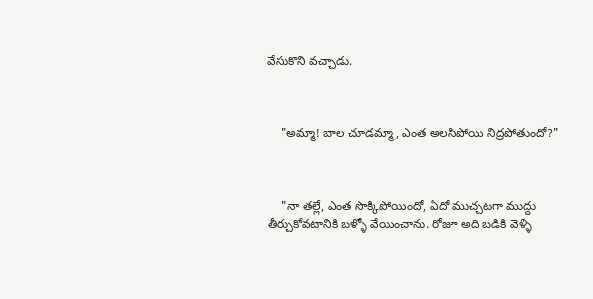వేసుకొని వచ్చాడు.



    "అమ్మా! బాల చూడమ్మా, ఎంత అలసిపోయి నిద్రపోతుందో?"



    "నా తల్లే, ఎంత సొక్కిపోయిందో, ఏదో ముచ్చటగా ముద్దు తీర్చుకోవటానికి బళ్ళో వేయించాను. రోజూ అది బడికి వెళ్ళి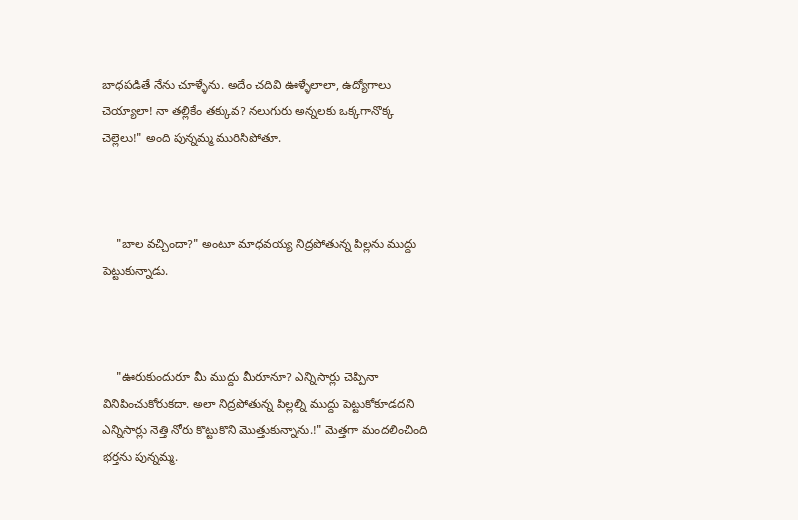బాధపడితే నేను చూళ్ళేను. అదేం చదివి ఊళ్ళేలాలా, ఉద్యోగాలు చెయ్యాలా! నా తల్లికేం తక్కువ? నలుగురు అన్నలకు ఒక్కగానొక్క చెల్లెలు!" అంది పున్నమ్మ మురిసిపోతూ.



    "బాల వచ్చిందా?" అంటూ మాధవయ్య నిద్రపోతున్న పిల్లను ముద్దు పెట్టుకున్నాడు.



    "ఊరుకుందురూ మీ ముద్దు మీరూనూ? ఎన్నిసార్లు చెప్పినా వినిపించుకోరుకదా. అలా నిద్రపోతున్న పిల్లల్ని ముద్దు పెట్టుకోకూడదని ఎన్నిసార్లు నెత్తి నోరు కొట్టుకొని మొత్తుకున్నాను.!" మెత్తగా మందలించింది భర్తను పున్నమ్మ.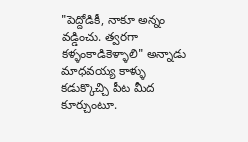"పెద్దోడికీ, నాకూ అన్నం వడ్డించు. త్వరగా కళ్ళంకాడికెళ్ళాలి" అన్నాడు మాధవయ్య కాళ్ళు కడుక్కొచ్చి పీట మీద కూర్చుంటూ.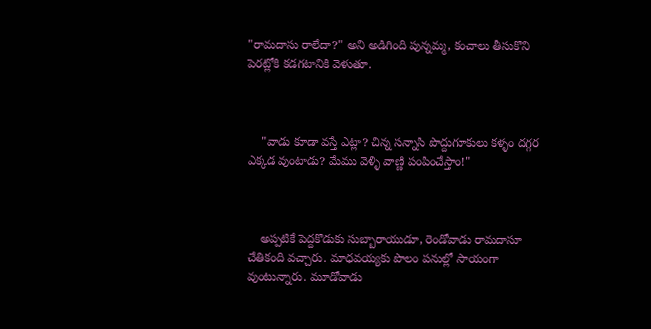"రామదాసు రాలేదా?" అని అడిగింది పున్నమ్మ, కంచాలు తీసుకొని పెరట్లోకి కడగటానికి వెళుతూ.



    "వాడు కూడా వస్తే ఎట్లా? చిన్న సన్నాసి పొద్దుగూకులు కళ్ళం దగ్గర ఎక్కడ వుంటాడు? మేము వెళ్ళి వాణ్ణి పంపించేస్తాం!"



    అప్పటికే పెద్దకొడుకు సుబ్బారాయుడూ, రెండోవాడు రామదాసూ చేతికంది వచ్చారు. మాధవయ్యకు పొలం పనుల్లో సాయంగా వుంటున్నారు. మూడోవాడు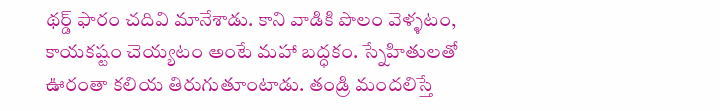థర్డ్ ఫారం చదివి మానేశాడు. కాని వాడికి పొలం వెళ్ళటం, కాయకష్టం చెయ్యటం అంటే మహా బద్ధకం. స్నేహితులతో ఊరంతా కలియ తిరుగుతూంటాడు. తండ్రి మందలిస్తే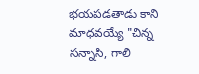భయపడతాడు కాని మాధవయ్యే "చిన్న సన్నాసి, గాలి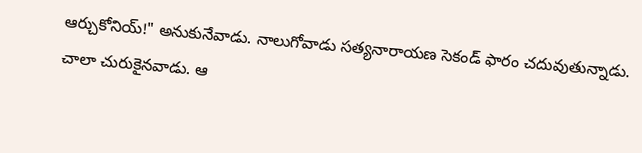ఆర్చుకోనియ్!" అనుకునేవాడు. నాలుగోవాడు సత్యనారాయణ సెకండ్ ఫారం చదువుతున్నాడు. చాలా చురుకైనవాడు. ఆ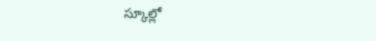స్కూల్లో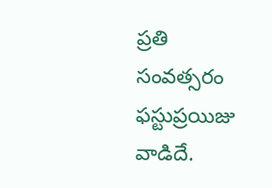ప్రతి సంవత్సరం ఫస్టుప్రయిజు వాడిదే.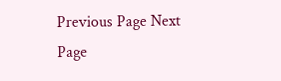Previous Page Next Page